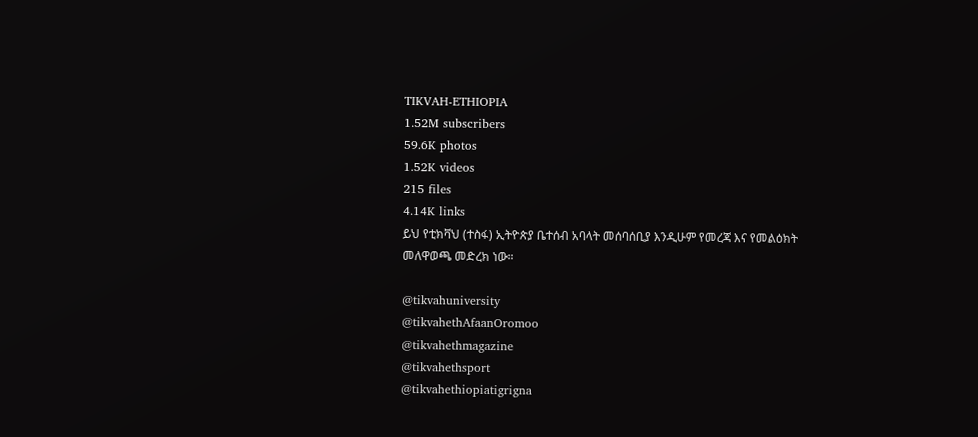TIKVAH-ETHIOPIA
1.52M subscribers
59.6K photos
1.52K videos
215 files
4.14K links
ይህ የቲክቫህ (ተስፋ) ኢትዮጵያ ቤተሰብ አባላት መሰባሰቢያ እንዲሁም የመረጃ እና የመልዕክት መለዋወጫ መድረክ ነው።

@tikvahuniversity
@tikvahethAfaanOromoo
@tikvahethmagazine
@tikvahethsport
@tikvahethiopiatigrigna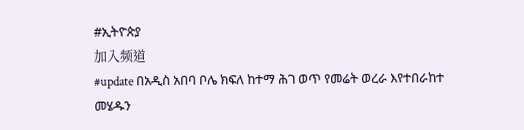#ኢትዮጵያ
加入频道
#update በአዲስ አበባ ቦሌ ክፍለ ከተማ ሕገ ወጥ የመሬት ወረራ እየተበራከተ መሄዱን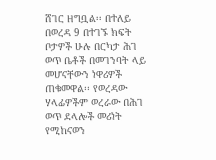ሸገር ዘግቧል፡፡ በተለይ በወረዳ 9 በተገኙ ክፍት ቦታዎች ሁሉ በርካታ ሕገ ወጥ ቤቶች በመገንባት ላይ መሆናቸውን ነዋሪዎች ጠቁመዋል፡፡ የወረዳው ሃላፊዎችም ወረራው በሕገ ወጥ ደላሎች መሪነት የሚከናወን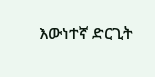እውነተኛ ድርጊት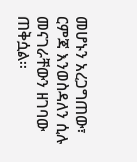መሆኑን አረጋግጠው፣ ርምጃ እንወስዳለን ሲሉ መናገራቸውን ዘገባው ጠቅሷል፡፡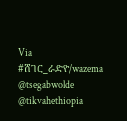Via #ሸገር_ራድዮ/wazema
@tsegabwolde @tikvahethiopia